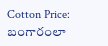Cotton Price: బంగారంలా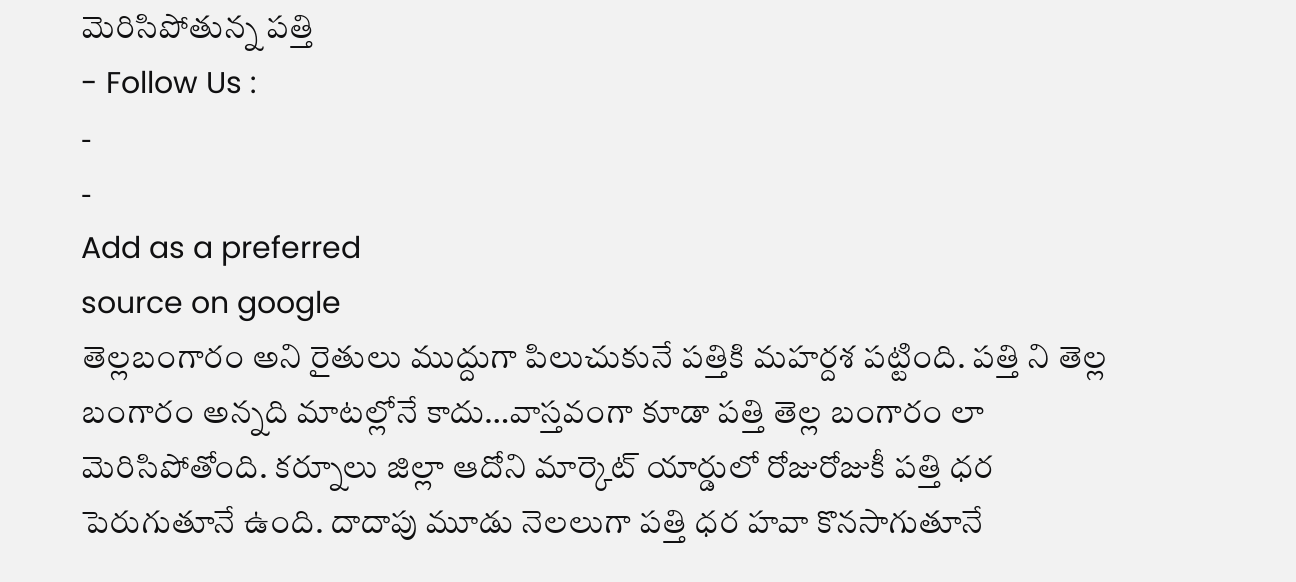మెరిసిపోతున్న పత్తి
- Follow Us :
-
-
Add as a preferred
source on google
తెల్లబంగారం అని రైతులు ముద్దుగా పిలుచుకునే పత్తికి మహర్దశ పట్టింది. పత్తి ని తెల్ల బంగారం అన్నది మాటల్లోనే కాదు…వాస్తవంగా కూడా పత్తి తెల్ల బంగారం లా మెరిసిపోతోంది. కర్నూలు జిల్లా ఆదోని మార్కెట్ యార్డులో రోజురోజుకీ పత్తి ధర పెరుగుతూనే ఉంది. దాదాపు మూడు నెలలుగా పత్తి ధర హవా కొనసాగుతూనే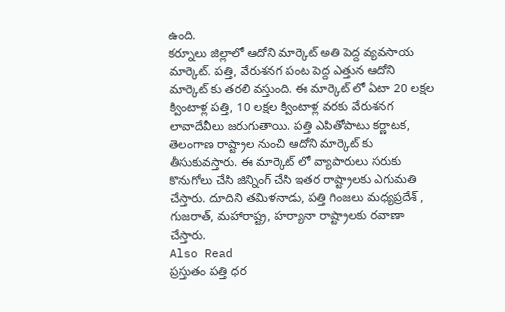ఉంది.
కర్నూలు జిల్లాలో ఆదోని మార్కెట్ అతి పెద్ద వ్యవసాయ మార్కెట్. పత్తి, వేరుశనగ పంట పెద్ద ఎత్తున ఆదోని మార్కెట్ కు తరలి వస్తుంది. ఈ మార్కెట్ లో ఏటా 20 లక్షల క్వింటాళ్ల పత్తి, 10 లక్షల క్వింటాళ్ల వరకు వేరుశనగ లావాదేవీలు జరుగుతాయి. పత్తి ఎపితోపాటు కర్ణాటక, తెలంగాణ రాష్ట్రాల నుంచి ఆదోని మార్కెట్ కు తీసుకువస్తారు. ఈ మార్కెట్ లో వ్యాపారులు సరుకు కొనుగోలు చేసి జిన్నింగ్ చేసి ఇతర రాష్ట్రాలకు ఎగుమతి చేస్తారు. దూదిని తమిళనాడు, పత్తి గింజలు మధ్యప్రదేశ్ , గుజరాత్, మహారాష్ట్ర, హర్యానా రాష్ట్రాలకు రవాణా చేస్తారు.
Also Read
ప్రస్తుతం పత్తి ధర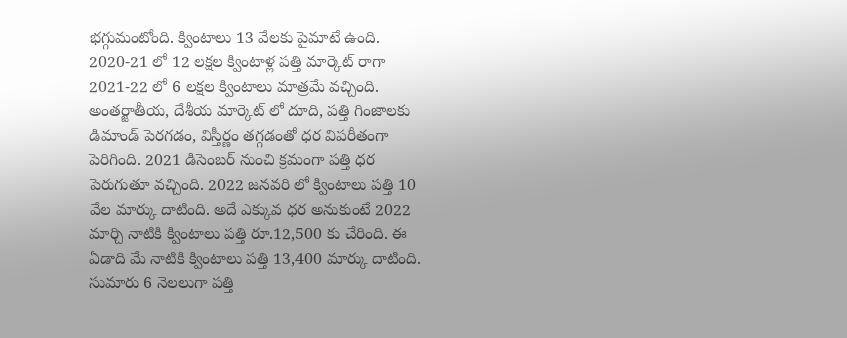భగ్గుమంటోంది. క్వింటాలు 13 వేలకు పైమాటే ఉంది. 2020-21 లో 12 లక్షల క్వింటాళ్ల పత్తి మార్కెట్ రాగా 2021-22 లో 6 లక్షల క్వింటాలు మాత్రమే వచ్చింది. అంతర్జాతీయ, దేశీయ మార్కెట్ లో దూది, పత్తి గింజాలకు డిమాండ్ పెరగడం, విస్తీర్ణం తగ్గడంతో ధర విపరీతంగా పెరిగింది. 2021 డిసెంబర్ నుంచి క్రమంగా పత్తి ధర పెరుగుతూ వచ్చింది. 2022 జనవరి లో క్వింటాలు పత్తి 10 వేల మార్కు దాటింది. అదే ఎక్కువ ధర అనుకుంటే 2022 మార్చి నాటికి క్వింటాలు పత్తి రూ.12,500 కు చేరింది. ఈ ఏడాది మే నాటికి క్వింటాలు పత్తి 13,400 మార్కు దాటింది. సుమారు 6 నెలలుగా పత్తి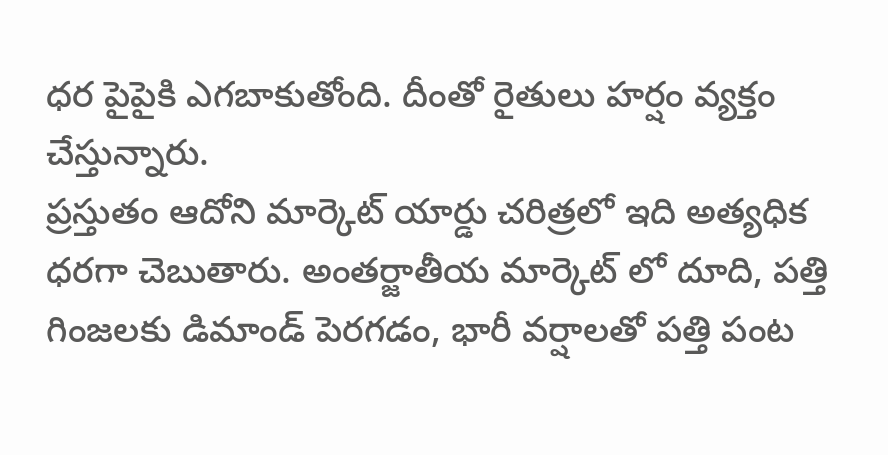ధర పైపైకి ఎగబాకుతోంది. దీంతో రైతులు హర్షం వ్యక్తం చేస్తున్నారు.
ప్రస్తుతం ఆదోని మార్కెట్ యార్డు చరిత్రలో ఇది అత్యధిక ధరగా చెబుతారు. అంతర్జాతీయ మార్కెట్ లో దూది, పత్తి గింజలకు డిమాండ్ పెరగడం, భారీ వర్షాలతో పత్తి పంట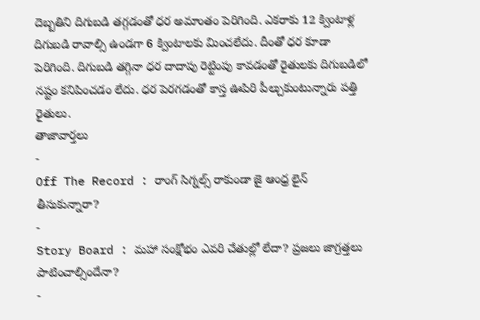దెబ్బతిని దిగుబడి తగ్గడంతో ధర అమాంతం పెరిగింది. ఎకరాకు 12 క్వింటాళ్ల దిగుబడి రావాల్సి ఉండగా 6 క్వింటాలకు మించలేదు. దీంతో ధర కూడా పెరిగింది. దిగుబడి తగ్గినా ధర దాదాపు రెట్టింపు కావడంతో రైతులకు దిగుబడిలో నష్టం కనిపించడం లేదు. ధర పెరగడంతో కాస్త ఊపిరి పీల్చుకుంటున్నారు పత్తి రైతులు.
తాజావార్తలు
-
Off The Record : రాంగ్ సిగ్నల్స్ రాకుండా జై ఆంధ్ర లైన్ తీసుకున్నారా?
-
Story Board : మహా సంక్షోభం ఎవరి చేతుల్లో లేదా? ప్రజలు జాగ్రత్తలు పాటించాల్సిందేనా?
-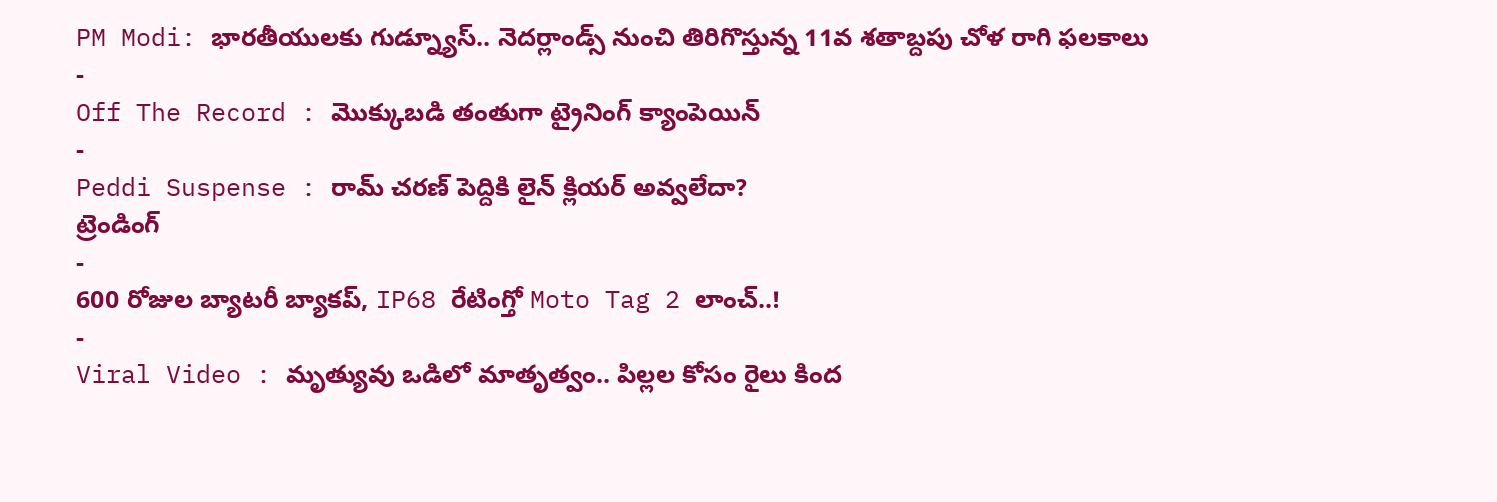PM Modi: భారతీయులకు గుడ్న్యూస్.. నెదర్లాండ్స్ నుంచి తిరిగొస్తున్న 11వ శతాబ్దపు చోళ రాగి ఫలకాలు
-
Off The Record : మొక్కుబడి తంతుగా ట్రైనింగ్ క్యాంపెయిన్
-
Peddi Suspense : రామ్ చరణ్ పెద్దికి లైన్ క్లియర్ అవ్వలేదా?
ట్రెండింగ్
-
600 రోజుల బ్యాటరీ బ్యాకప్, IP68 రేటింగ్తో Moto Tag 2 లాంచ్..!
-
Viral Video : మృత్యువు ఒడిలో మాతృత్వం.. పిల్లల కోసం రైలు కింద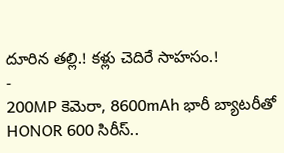దూరిన తల్లి.! కళ్లు చెదిరే సాహసం.!
-
200MP కెమెరా, 8600mAh భారీ బ్యాటరీతో HONOR 600 సిరీస్..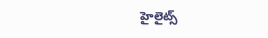హైలైట్స్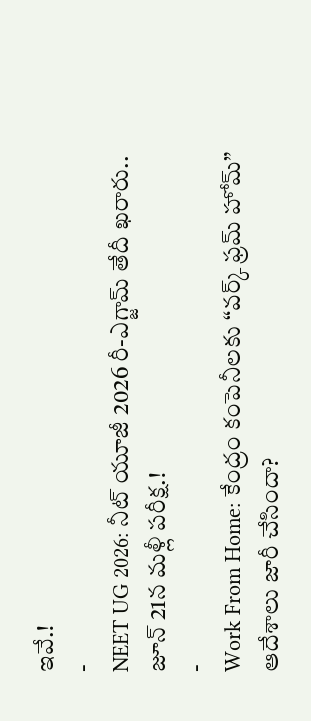ఇవే.!
-
NEET UG 2026: నీట్ యూజీ 2026 రీ-ఎగ్జామ్ తేదీ ఖరారు.. జూన్ 21న మళ్లీ పరీక్ష.!
-
Work From Home: కేంద్రం కంపెనీలకు “వర్క్ ఫ్రమ్ హోమ్” ఆదేశాలు జారీ చేసిందా?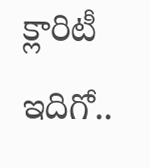క్లారిటీ ఇదిగో..